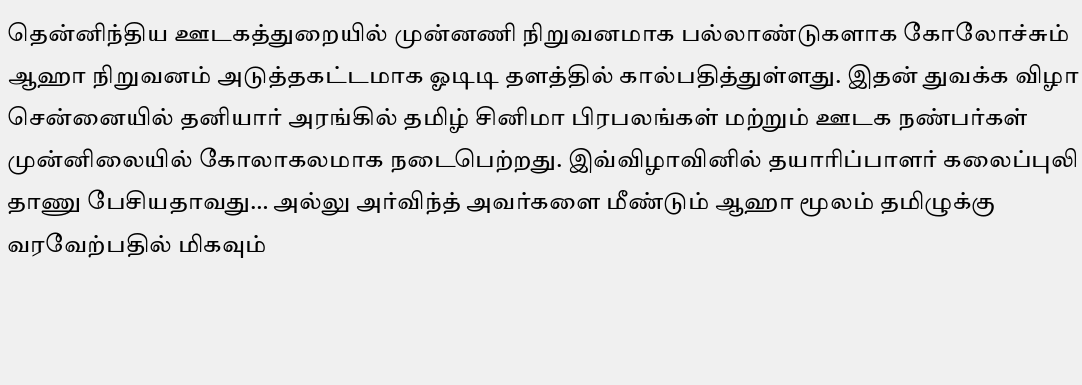தென்னிந்திய ஊடகத்துறையில் முன்னணி நிறுவனமாக பல்லாண்டுகளாக கோலோச்சும் ஆஹா நிறுவனம் அடுத்தகட்டமாக ஓடிடி தளத்தில் கால்பதித்துள்ளது. இதன் துவக்க விழா சென்னையில் தனியார் அரங்கில் தமிழ் சினிமா பிரபலங்கள் மற்றும் ஊடக நண்பர்கள் முன்னிலையில் கோலாகலமாக நடைபெற்றது. இவ்விழாவினில் தயாரிப்பாளர் கலைப்புலி தாணு பேசியதாவது… அல்லு அர்விந்த் அவர்களை மீண்டும் ஆஹா மூலம் தமிழுக்கு வரவேற்பதில் மிகவும்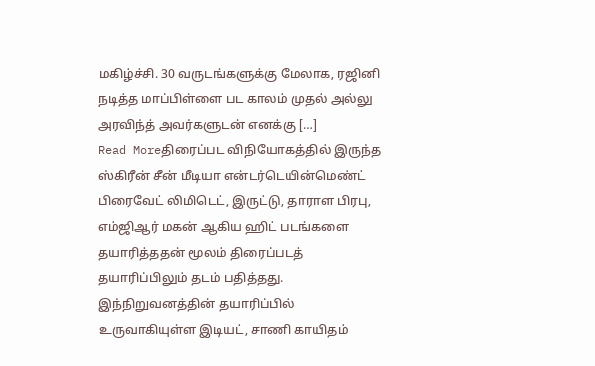மகிழ்ச்சி. 30 வருடங்களுக்கு மேலாக, ரஜினி நடித்த மாப்பிள்ளை பட காலம் முதல் அல்லு அரவிந்த் அவர்களுடன் எனக்கு […]
Read Moreதிரைப்பட விநியோகத்தில் இருந்த ஸ்கிரீன் சீன் மீடியா என்டர்டெயின்மெண்ட் பிரைவேட் லிமிடெட், இருட்டு, தாராள பிரபு, எம்ஜிஆர் மகன் ஆகிய ஹிட் படங்களை தயாரித்ததன் மூலம் திரைப்படத் தயாரிப்பிலும் தடம் பதித்தது. இந்நிறுவனத்தின் தயாரிப்பில் உருவாகியுள்ள இடியட், சாணி காயிதம்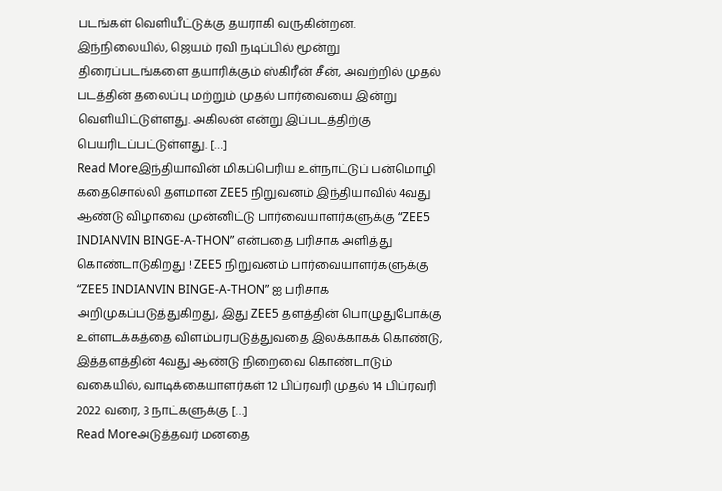படங்கள் வெளியீட்டுக்கு தயராகி வருகின்றன. இந்நிலையில், ஜெயம் ரவி நடிப்பில் மூன்று திரைப்படங்களை தயாரிக்கும் ஸ்கிரீன் சீன், அவற்றில் முதல் படத்தின் தலைப்பு மற்றும் முதல் பார்வையை இன்று வெளியிட்டுள்ளது. அகிலன் என்று இப்படத்திற்கு பெயரிடப்பட்டுள்ளது. […]
Read Moreஇந்தியாவின் மிகப்பெரிய உள்நாட்டுப் பன்மொழி கதைசொல்லி தளமான ZEE5 நிறுவனம் இந்தியாவில் 4வது ஆண்டு விழாவை முன்னிட்டு பார்வையாளர்களுக்கு “ZEE5 INDIANVIN BINGE-A-THON” என்பதை பரிசாக அளித்து கொண்டாடுகிறது ! ZEE5 நிறுவனம் பார்வையாளர்களுக்கு “ZEE5 INDIANVIN BINGE-A-THON” ஐ பரிசாக அறிமுகப்படுத்துகிறது, இது ZEE5 தளத்தின் பொழுதுபோக்கு உள்ளடக்கத்தை விளம்பரபடுத்துவதை இலக்காகக் கொண்டு, இத்தளத்தின் 4வது ஆண்டு நிறைவை கொண்டாடும் வகையில், வாடிக்கையாளர்கள் 12 பிப்ரவரி முதல் 14 பிப்ரவரி 2022 வரை, 3 நாட்களுக்கு […]
Read Moreஅடுத்தவர் மனதை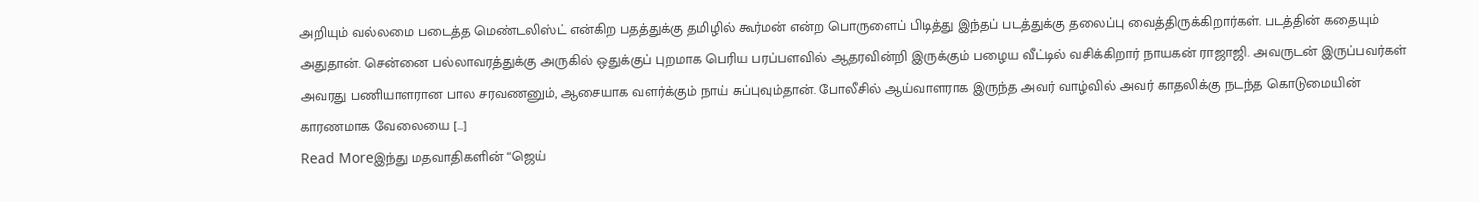அறியும் வல்லமை படைத்த மெண்டலிஸ்ட் என்கிற பதத்துக்கு தமிழில் கூர்மன் என்ற பொருளைப் பிடித்து இந்தப் படத்துக்கு தலைப்பு வைத்திருக்கிறார்கள். படத்தின் கதையும் அதுதான். சென்னை பல்லாவரத்துக்கு அருகில் ஒதுக்குப் புறமாக பெரிய பரப்பளவில் ஆதரவின்றி இருக்கும் பழைய வீட்டில் வசிக்கிறார் நாயகன் ராஜாஜி. அவருடன் இருப்பவர்கள் அவரது பணியாளரான பால சரவணனும், ஆசையாக வளர்க்கும் நாய் சுப்புவும்தான். போலீசில் ஆய்வாளராக இருந்த அவர் வாழ்வில் அவர் காதலிக்கு நடந்த கொடுமையின் காரணமாக வேலையை […]
Read Moreஇந்து மதவாதிகளின் “ஜெய்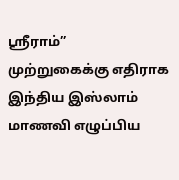ஸ்ரீராம்” முற்றுகைக்கு எதிராக இந்திய இஸ்லாம் மாணவி எழுப்பிய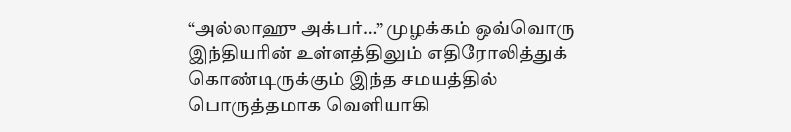“அல்லாஹு அக்பர்…” முழக்கம் ஒவ்வொரு இந்தியரின் உள்ளத்திலும் எதிரோலித்துக் கொண்டிருக்கும் இந்த சமயத்தில் பொருத்தமாக வெளியாகி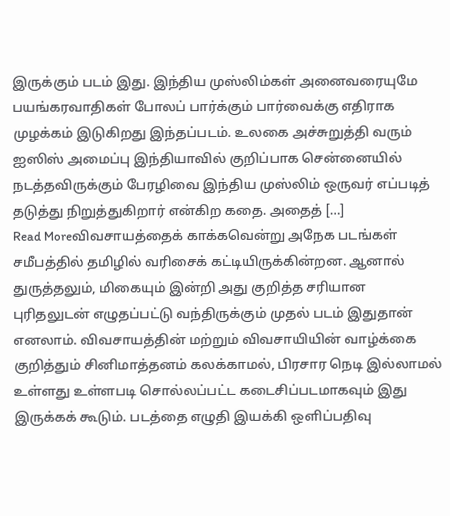இருக்கும் படம் இது. இந்திய முஸ்லிம்கள் அனைவரையுமே பயங்கரவாதிகள் போலப் பார்க்கும் பார்வைக்கு எதிராக முழக்கம் இடுகிறது இந்தப்படம். உலகை அச்சுறுத்தி வரும் ஐஸிஸ் அமைப்பு இந்தியாவில் குறிப்பாக சென்னையில் நடத்தவிருக்கும் பேரழிவை இந்திய முஸ்லிம் ஒருவர் எப்படித் தடுத்து நிறுத்துகிறார் என்கிற கதை. அதைத் […]
Read Moreவிவசாயத்தைக் காக்கவென்று அநேக படங்கள் சமீபத்தில் தமிழில் வரிசைக் கட்டியிருக்கின்றன. ஆனால் துருத்தலும், மிகையும் இன்றி அது குறித்த சரியான புரிதலுடன் எழுதப்பட்டு வந்திருக்கும் முதல் படம் இதுதான் எனலாம். விவசாயத்தின் மற்றும் விவசாயியின் வாழ்க்கை குறித்தும் சினிமாத்தனம் கலக்காமல், பிரசார நெடி இல்லாமல் உள்ளது உள்ளபடி சொல்லப்பட்ட கடைசிப்படமாகவும் இது இருக்கக் கூடும். படத்தை எழுதி இயக்கி ஒளிப்பதிவு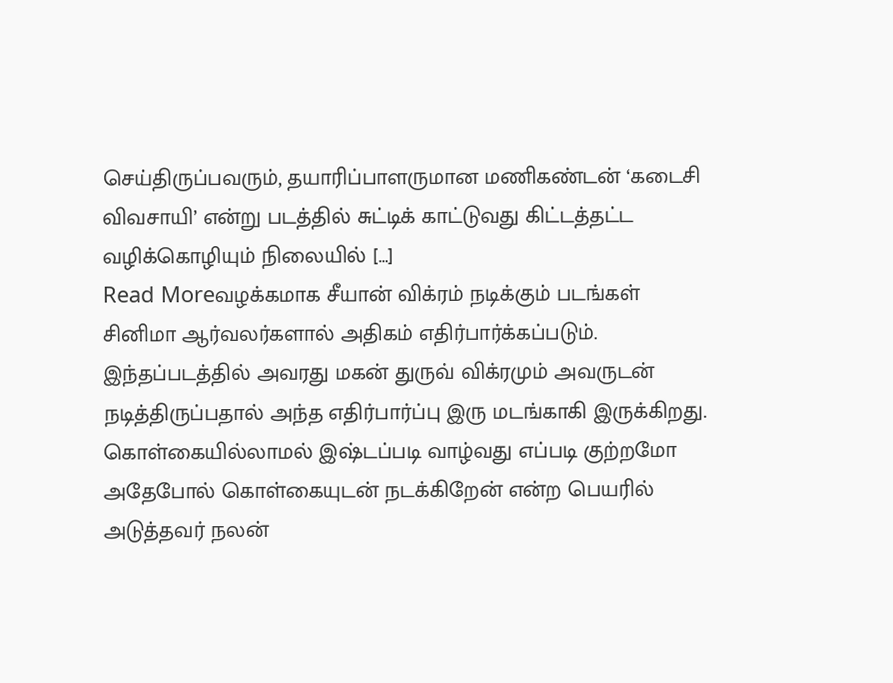செய்திருப்பவரும், தயாரிப்பாளருமான மணிகண்டன் ‘கடைசி விவசாயி’ என்று படத்தில் சுட்டிக் காட்டுவது கிட்டத்தட்ட வழிக்கொழியும் நிலையில் […]
Read Moreவழக்கமாக சீயான் விக்ரம் நடிக்கும் படங்கள் சினிமா ஆர்வலர்களால் அதிகம் எதிர்பார்க்கப்படும். இந்தப்படத்தில் அவரது மகன் துருவ் விக்ரமும் அவருடன் நடித்திருப்பதால் அந்த எதிர்பார்ப்பு இரு மடங்காகி இருக்கிறது. கொள்கையில்லாமல் இஷ்டப்படி வாழ்வது எப்படி குற்றமோ அதேபோல் கொள்கையுடன் நடக்கிறேன் என்ற பெயரில் அடுத்தவர் நலன்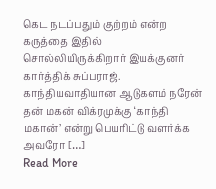கெட நடப்பதும் குற்றம் என்ற கருத்தை இதில் சொல்லியிருக்கிறார் இயக்குனர் கார்த்திக் சுப்பராஜ். காந்தியவாதியான ஆடுகளம் நரேன் தன் மகன் விக்ரமுக்கு ‘காந்தி மகான்’ என்று பெயரிட்டு வளர்க்க அவரோ […]
Read More